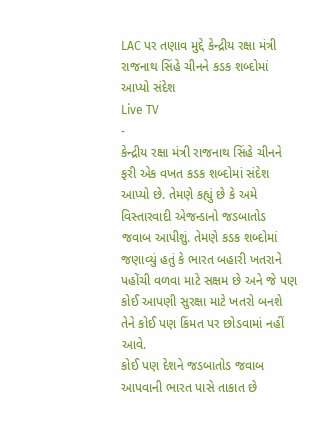LAC પર તણાવ મુદ્દે કેન્દ્રીય રક્ષા મંત્રી રાજનાથ સિંહે ચીનને કડક શબ્દોમાં આપ્યો સંદેશ
Live TV
-
કેન્દ્રીય રક્ષા મંત્રી રાજનાથ સિંહે ચીનને ફરી એક વખત કડક શબ્દોમાં સંદેશ આપ્યો છે. તેમણે કહ્યું છે કે અમે વિસ્તારવાદી એજન્ડાનો જડબાતોડ જવાબ આપીશું. તેમણે કડક શબ્દોમાં જણાવ્યું હતું કે ભારત બહારી ખતરાને પહોંચી વળવા માટે સક્ષમ છે અને જે પણ કોઈ આપણી સુરક્ષા માટે ખતરો બનશે તેને કોઈ પણ કિંમત પર છોડવામાં નહીં આવે.
કોઈ પણ દેશને જડબાતોડ જવાબ આપવાની ભારત પાસે તાકાત છે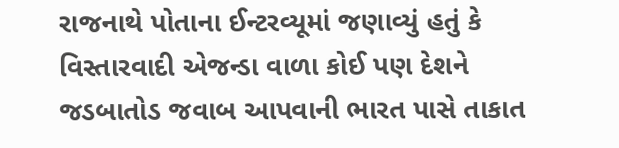રાજનાથે પોતાના ઈન્ટરવ્યૂમાં જણાવ્યું હતું કે વિસ્તારવાદી એજન્ડા વાળા કોઈ પણ દેશને જડબાતોડ જવાબ આપવાની ભારત પાસે તાકાત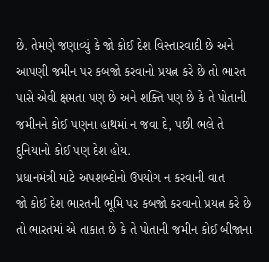છે. તેમણે જણાવ્યું કે જો કોઈ દેશ વિસ્તારવાદી છે અને આપણી જમીન પર કબજો કરવાનો પ્રયત્ન કરે છે તો ભારત પાસે એવી ક્ષમતા પણ છે અને શક્તિ પણ છે કે તે પોતાની જમીનને કોઈ પણના હાથમાં ન જવા દે, પછી ભલે તે દુનિયાનો કોઈ પણ દેશ હોય.
પ્રધાનમંત્રી માટે અપશબ્દોનો ઉપયોગ ન કરવાની વાત
જો કોઈ દેશ ભારતની ભૂમિ પર કબજો કરવાનો પ્રયત્ન કરે છે તો ભારતમાં એ તાકાત છે કે તે પોતાની જમીન કોઈ બીજાના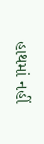હાથમાં નહીં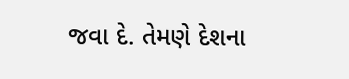જવા દે. તેમણે દેશના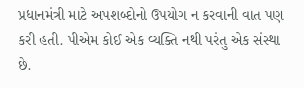પ્રધાનમંત્રી માટે અપશબ્દોનો ઉપયોગ ન કરવાની વાત પણ કરી હતી. પીએમ કોઈ એક વ્યક્તિ નથી પરંતુ એક સંસ્થા છે.